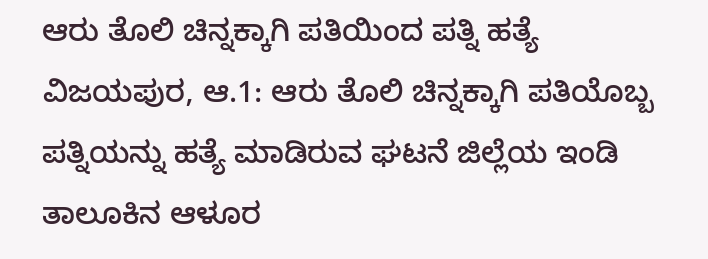ಆರು ತೊಲಿ ಚಿನ್ನಕ್ಕಾಗಿ ಪತಿಯಿಂದ ಪತ್ನಿ ಹತ್ಯೆ
ವಿಜಯಪುರ, ಆ.1: ಆರು ತೊಲಿ ಚಿನ್ನಕ್ಕಾಗಿ ಪತಿಯೊಬ್ಬ ಪತ್ನಿಯನ್ನು ಹತ್ಯೆ ಮಾಡಿರುವ ಘಟನೆ ಜಿಲ್ಲೆಯ ಇಂಡಿ ತಾಲೂಕಿನ ಆಳೂರ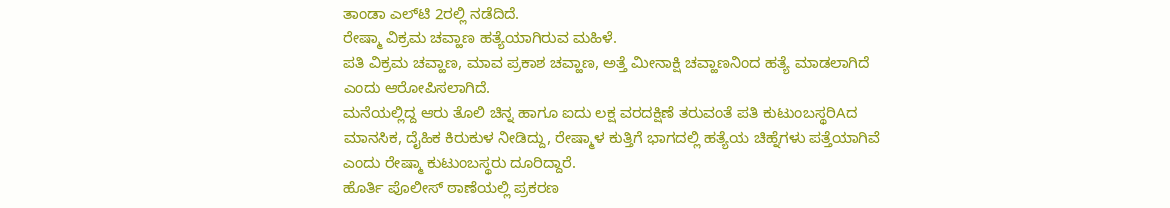ತಾಂಡಾ ಎಲ್‌ಟಿ 2ರಲ್ಲಿ ನಡೆದಿದೆ.
ರೇಷ್ಮಾ ವಿಕ್ರಮ ಚವ್ಹಾಣ ಹತ್ಯೆಯಾಗಿರುವ ಮಹಿಳೆ.
ಪತಿ ವಿಕ್ರಮ ಚವ್ಹಾಣ, ಮಾವ ಪ್ರಕಾಶ ಚವ್ಹಾಣ, ಅತ್ತೆ ಮೀನಾಕ್ಷಿ ಚವ್ಹಾಣನಿಂದ ಹತ್ಯೆ ಮಾಡಲಾಗಿದೆ ಎಂದು ಆರೋಪಿಸಲಾಗಿದೆ.
ಮನೆಯಲ್ಲಿದ್ದ ಆರು ತೊಲಿ ಚಿನ್ನ ಹಾಗೂ ಐದು ಲಕ್ಷ ವರದಕ್ಷಿಣೆ ತರುವಂತೆ ಪತಿ ಕುಟುಂಬಸ್ಥರಿAದ ಮಾನಸಿಕ, ದೈಹಿಕ ಕಿರುಕುಳ ನೀಡಿದ್ದು, ರೇಷ್ಮಾಳ ಕುತ್ತಿಗೆ ಭಾಗದಲ್ಲಿ ಹತ್ಯೆಯ ಚಿಹ್ನೆಗಳು ಪತ್ತೆಯಾಗಿವೆ ಎಂದು ರೇಷ್ಮಾ ಕುಟುಂಬಸ್ಥರು ದೂರಿದ್ದಾರೆ.
ಹೊರ್ತಿ ಪೊಲೀಸ್ ಠಾಣೆಯಲ್ಲಿ ಪ್ರಕರಣ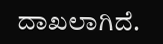ದಾಖಲಾಗಿದೆ.